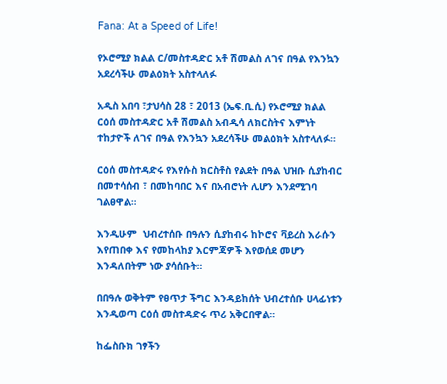Fana: At a Speed of Life!

የኦሮሚያ ክልል ር/መስተዳድር አቶ ሽመልስ ለገና በዓል የእንኳን አደረሳችሁ መልዕክት አስተላለፉ

አዲስ አበባ ፣ታህሳስ 28 ፣ 2013 (ኤፍ.ቢ.ሲ) የኦሮሚያ ክልል ርዕሰ መስተዳድር አቶ ሽመልስ አብዲሳ ለክርስትና እምነት ተከታዮች ለገና በዓል የእንኳን አደረሳችሁ መልዕክት አስተላለፉ።

ርዕሰ መስተዳድሩ የእየሱስ ክርስቶስ የልደት በዓል ህዝቡ ሲያከብር በመተሳሰብ ፣ በመከባበር እና በአብሮነት ሊሆን እንደሚገባ ገልፀዋል።

እንዲሁም  ህብረተሰቡ በዓሉን ሲያከብሩ ከኮሮና ቫይረስ እራሱን እየጠበቀ እና የመከላከያ እርምጃዎች እየወሰደ መሆን እንዳለበትም ነው ያሳሰቡት።

በበዓሉ ወቅትም የፀጥታ ችግር እንዳይከሰት ህብረተሰቡ ሀላፊነቱን እንዲወጣ ርዕሰ መስተዳድሩ ጥሪ አቅርበዋል።

ከፌስቡክ ገፃችን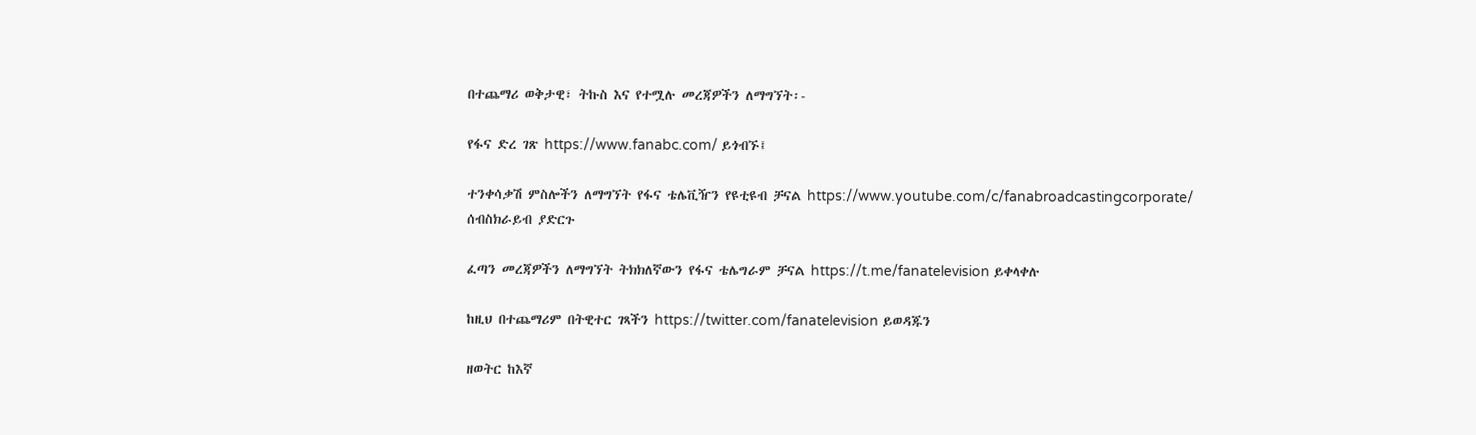በተጨማሪ ወቅታዊ፣ ትኩስ እና የተሟሉ መረጃዎችን ለማግኘት፡-

የፋና ድረ ገጽ https://www.fanabc.com/ ይጎብኙ፤

ተንቀሳቃሽ ምስሎችን ለማግኘት የፋና ቴሌቪዥን የዩቲዩብ ቻናል https://www.youtube.com/c/fanabroadcastingcorporate/ ሰብስክራይብ ያድርጉ

ፈጣን መረጃዎችን ለማግኘት ትክክለኛውን የፋና ቴሌግራም ቻናል https://t.me/fanatelevision ይቀላቀሉ

ከዚህ በተጨማሪም በትዊተር ገጻችን https://twitter.com/fanatelevision ይወዳጁን

ዘወትር ከእኛ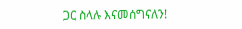ጋር ስላሉ እናመሰግናለን!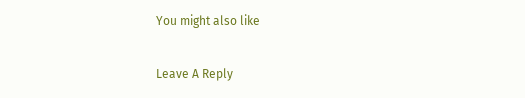You might also like

Leave A Reply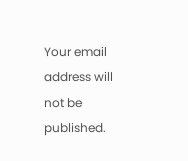Your email address will not be published.